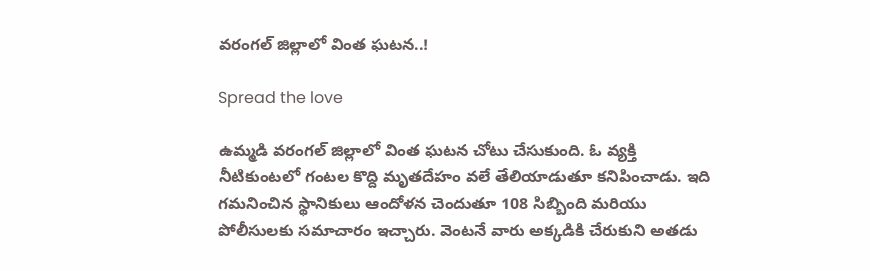వరంగల్ జిల్లాలో వింత ఘటన..!

Spread the love

ఉమ్మడి వరంగల్ జిల్లాలో వింత ఘటన చోటు చేసుకుంది. ఓ వ్యక్తి నీటికుంటలో గంటల కొద్ది మృతదేహం వలే తేలియాడుతూ కనిపించాడు. ఇది గమనించిన స్థానికులు ఆందోళన చెందుతూ 108 సిబ్బింది మరియు పోలీసులకు సమాచారం ఇచ్చారు. వెంటనే వారు అక్కడికి చేరుకుని అతడు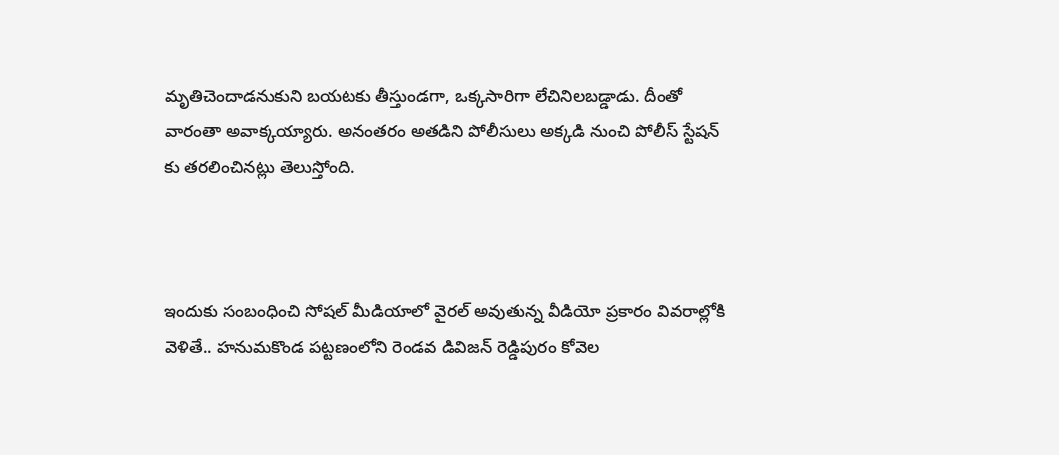మృతిచెందాడనుకుని బయటకు తీస్తుండగా, ఒక్కసారిగా లేచినిలబడ్డాడు. దీంతో వారంతా అవాక్కయ్యారు. అనంతరం అతడిని పోలీసులు అక్కడి నుంచి పోలీస్ స్టేషన్ కు తరలించినట్లు తెలుస్తోంది.



ఇందుకు సంబంధించి సోషల్ మీడియాలో వైరల్ అవుతున్న వీడియో ప్రకారం వివరాల్లోకి వెళితే.. హనుమకొండ పట్టణంలోని రెండవ డివిజన్ రెడ్డిపురం కోవెల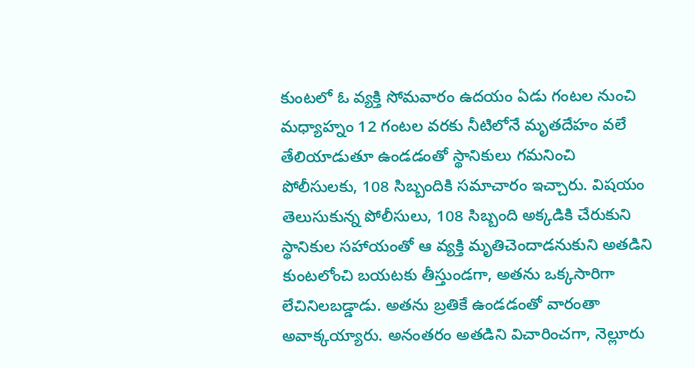కుంటలో ఓ వ్యక్తి సోమవారం ఉదయం ఏడు గంటల నుంచి మధ్యాహ్నం 12 గంటల వరకు నీటిలోనే మృతదేహం వలే తేలియాడుతూ ఉండడంతో స్థానికులు గమనించి పోలీసులకు, 108 సిబ్బందికి సమాచారం ఇచ్చారు. విషయం తెలుసుకున్న పోలీసులు, 108 సిబ్బంది అక్కడికి చేరుకుని స్థానికుల సహాయంతో ఆ వ్యక్తి మృతిచెందాడనుకుని అతడిని కుంటలోంచి బయటకు తీస్తుండగా, అతను ఒక్కసారిగా లేచినిలబడ్డాడు. అతను బ్రతికే ఉండడంతో వారంతా అవాక్కయ్యారు. అనంతరం అతడిని విచారించగా, నెల్లూరు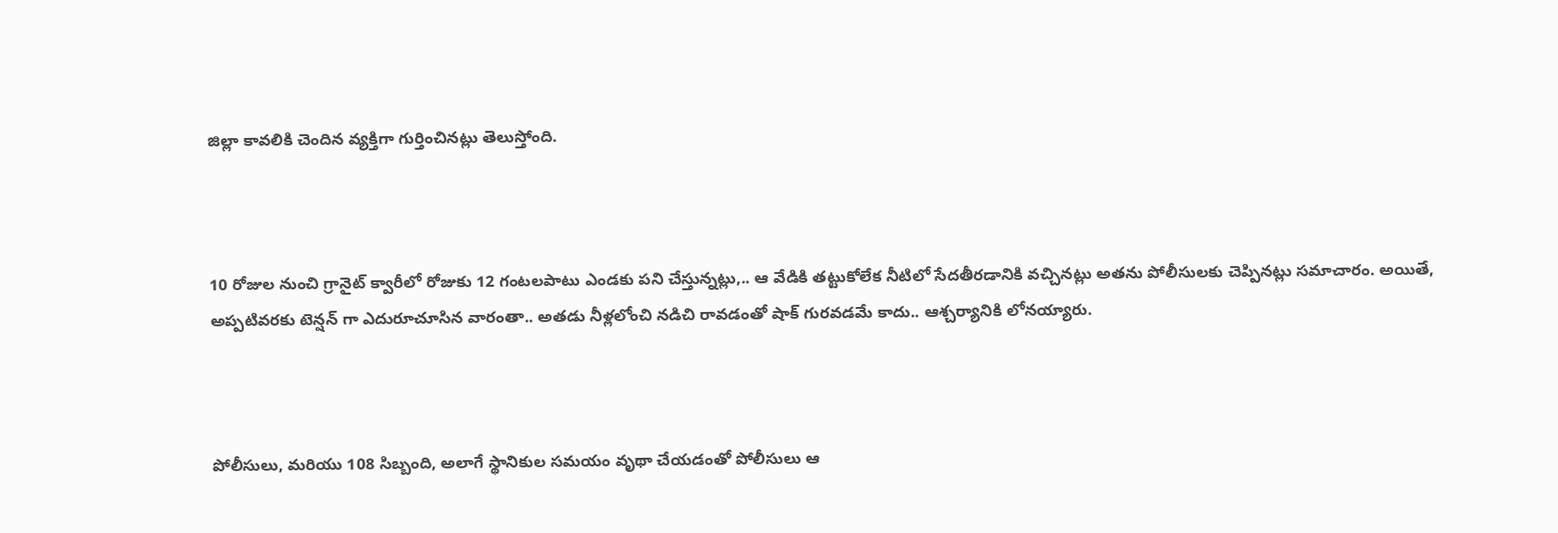జిల్లా కావలికి చెందిన వ్యక్తిగా గుర్తించినట్లు తెలుస్తోంది.



10 రోజుల నుంచి గ్రానైట్ క్వారీలో రోజుకు 12 గంటలపాటు ఎండకు పని చేస్తున్నట్లు,.. ఆ వేడికి తట్టుకోలేక నీటిలో సేదతీరడానికి వచ్చినట్లు అతను పోలీసులకు చెప్పినట్లు సమాచారం. అయితే, అప్పటివరకు టెన్షన్ గా ఎదురూచూసిన వారంతా.. అతడు నీళ్లలోంచి నడిచి రావడంతో షాక్ గురవడమే కాదు.. ఆశ్చర్యానికి లోనయ్యారు.



పోలీసులు, మరియు 108 సిబ్బంది, అలాగే స్థానికుల సమయం వృథా చేయడంతో పోలీసులు ఆ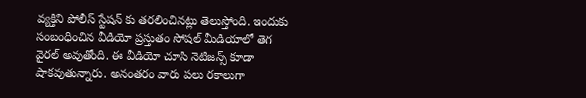వ్యక్తిని పోలీస్ స్టేషన్ కు తరలించినట్లు తెలుస్తోంది. ఇందుకు సంబంధించిన వీడియో ప్రస్తుతం సోషల్ మీడియాలో తెగ వైరల్ అవుతోంది. ఈ వీడియో చూసి నెటిజన్స్ కూడా షాకవుతున్నారు. అనంతరం వారు పలు రకాలుగా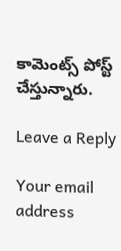కామెంట్స్ పోస్ట్ చేస్తున్నారు.

Leave a Reply

Your email address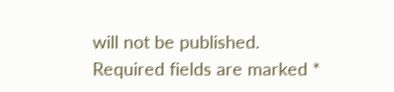will not be published. Required fields are marked *